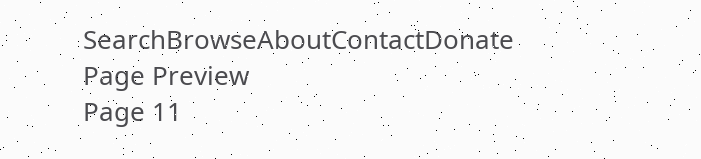SearchBrowseAboutContactDonate
Page Preview
Page 11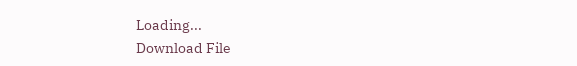Loading...
Download File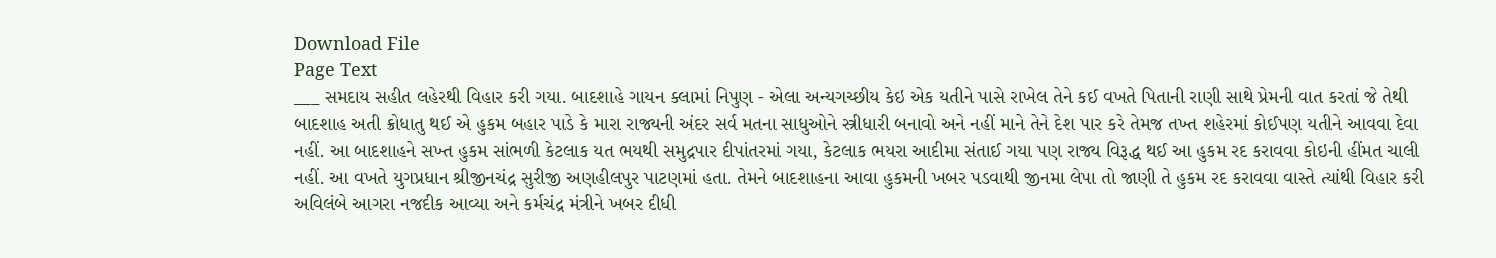Download File
Page Text
___ સમદાય સહીત લહેરથી વિહાર કરી ગયા. બાદશાહે ગાયન ક્લામાં નિપુણ - એલા અન્યગચ્છીય કેઇ એક યતીને પાસે રાખેલ તેને કઈ વખતે પિતાની રાણી સાથે પ્રેમની વાત કરતાં જે તેથી બાદશાહ અતી ક્રોધાતુ થઈ એ હુકમ બહાર પાડે કે મારા રાજ્યની અંદર સર્વ મતના સાધુઓને સ્ત્રીધારી બનાવો અને નહીં માને તેને દેશ પાર કરે તેમજ તખ્ત શહેરમાં કોઈપણ યતીને આવવા દેવા નહીં. આ બાદશાહને સખ્ત હુકમ સાંભળી કેટલાક યત ભયથી સમુદ્રપાર દીપાંતરમાં ગયા, કેટલાક ભયરા આદીમા સંતાઈ ગયા પણ રાજ્ય વિરૂદ્ધ થઈ આ હુકમ રદ કરાવવા કોઇની હીંમત ચાલી નહીં. આ વખતે યુગપ્રધાન શ્રીજીનચંદ્ર સુરીજી અણહીલપુર પાટણમાં હતા. તેમને બાદશાહના આવા હુકમની ખબર પડવાથી જીનમા લેપા તો જાણી તે હુકમ રદ કરાવવા વાસ્તે ત્યાંથી વિહાર કરી અવિલંબે આગરા નજદીક આવ્યા અને કર્મચંદ્ર મંત્રીને ખબર દીધી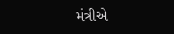મંત્રીએ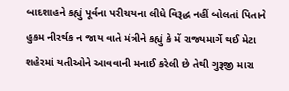બાદશાહને કહ્યું પૂર્વના પરીચયના લીધે વિરૂદ્ધ નહીં બોલતાં પિતાને હુકમ નીરર્થક ન જાય વાતે મંત્રીને કહ્યું કે મેં રાજ્યમાર્ગે થઈ મેટા શહેરમાં યતીઓને આવવાની મનાઈ કરેલી છે તેથી ગુરૂજી મારા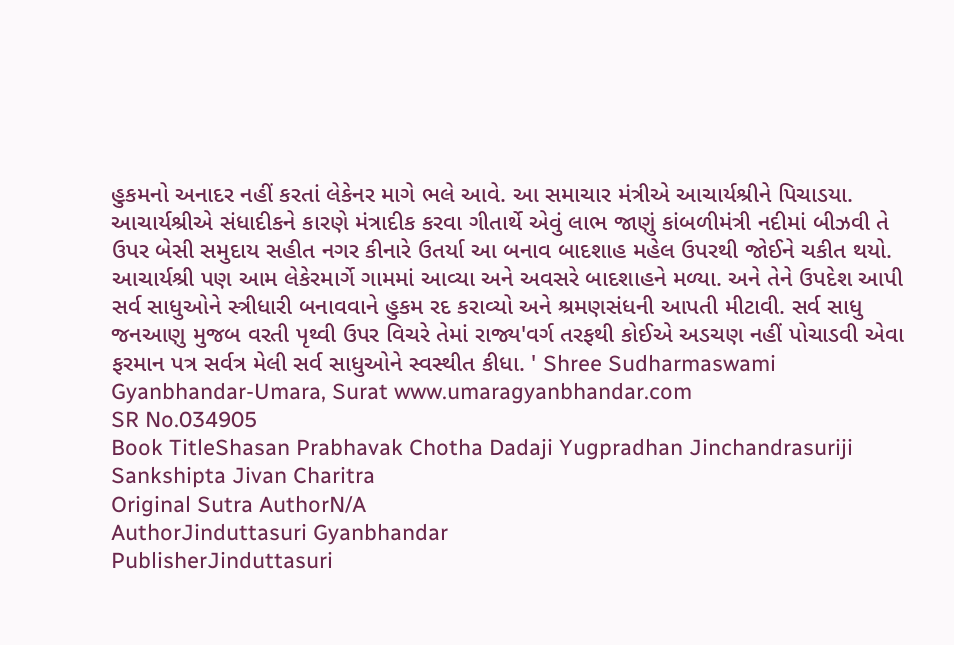હુકમનો અનાદર નહીં કરતાં લેકેનર માગે ભલે આવે. આ સમાચાર મંત્રીએ આચાર્યશ્રીને પિચાડયા. આચાર્યશ્રીએ સંધાદીકને કારણે મંત્રાદીક કરવા ગીતાર્થે એવું લાભ જાણું કાંબળીમંત્રી નદીમાં બીઝવી તે ઉપર બેસી સમુદાય સહીત નગર કીનારે ઉતર્યા આ બનાવ બાદશાહ મહેલ ઉપરથી જોઈને ચકીત થયો. આચાર્યશ્રી પણ આમ લેકેરમાર્ગે ગામમાં આવ્યા અને અવસરે બાદશાહને મળ્યા. અને તેને ઉપદેશ આપી સર્વ સાધુઓને સ્ત્રીધારી બનાવવાને હુકમ રદ કરાવ્યો અને શ્રમણસંધની આપતી મીટાવી. સર્વ સાધુ જનઆણુ મુજબ વરતી પૃથ્વી ઉપર વિચરે તેમાં રાજ્ય'વર્ગ તરફથી કોઈએ અડચણ નહીં પોચાડવી એવા ફરમાન પત્ર સર્વત્ર મેલી સર્વ સાધુઓને સ્વસ્થીત કીધા. ' Shree Sudharmaswami Gyanbhandar-Umara, Surat www.umaragyanbhandar.com
SR No.034905
Book TitleShasan Prabhavak Chotha Dadaji Yugpradhan Jinchandrasuriji Sankshipta Jivan Charitra
Original Sutra AuthorN/A
AuthorJinduttasuri Gyanbhandar
PublisherJinduttasuri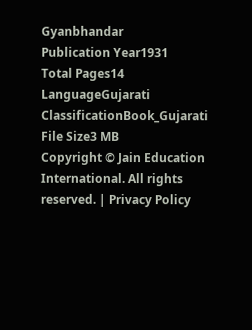Gyanbhandar
Publication Year1931
Total Pages14
LanguageGujarati
ClassificationBook_Gujarati
File Size3 MB
Copyright © Jain Education International. All rights reserved. | Privacy Policy